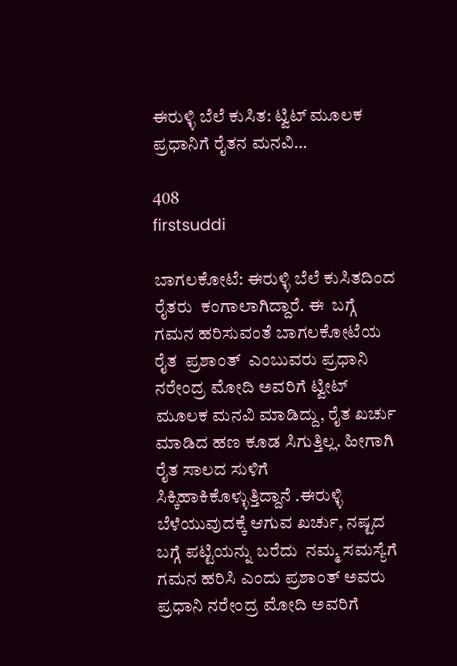ಈರುಳ್ಳಿ ಬೆಲೆ ಕುಸಿತ: ಟ್ವಿಟ್ ಮೂಲಕ ಪ್ರಧಾನಿಗೆ ರೈತನ ಮನವಿ…

408
firstsuddi

ಬಾಗಲಕೋಟೆ: ಈರುಳ್ಳಿ ಬೆಲೆ ಕುಸಿತದಿಂದ ರೈತರು  ಕಂಗಾಲಾಗಿದ್ದಾರೆ. ಈ  ಬಗ್ಗೆ ಗಮನ ಹರಿಸುವಂತೆ ಬಾಗಲಕೋಟೆಯ  ರೈತ  ಪ್ರಶಾಂತ್  ಎಂಬುವರು ಪ್ರಧಾನಿ ನರೇಂದ್ರ ಮೋದಿ ಅವರಿಗೆ ಟ್ವೀಟ್ ಮೂಲಕ ಮನವಿ ಮಾಡಿದ್ದು, ರೈತ ಖರ್ಚು ಮಾಡಿದ ಹಣ ಕೂಡ ಸಿಗುತ್ತಿಲ್ಲ. ಹೀಗಾಗಿ‌ ರೈತ ಸಾಲದ‌ ಸುಳಿಗೆ ಸಿಕ್ಕಿಹಾಕಿಕೊಳ್ಳುತ್ತಿದ್ದಾನೆ .ಈರುಳ್ಳಿ ಬೆಳೆಯುವುದಕ್ಕೆ ಆಗುವ ಖರ್ಚು, ನಷ್ಟದ ಬಗ್ಗೆ ಪಟ್ಟಿಯನ್ನು ಬರೆದು  ನಮ್ಮ ಸಮಸ್ಯೆಗೆ ಗಮನ ಹರಿಸಿ ಎಂದು ಪ್ರಶಾಂತ್ ಅವರು  ಪ್ರಧಾನಿ ನರೇಂದ್ರ ಮೋದಿ ಅವರಿಗೆ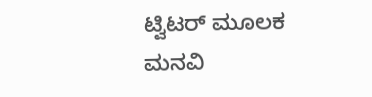ಟ್ವಿಟರ್ ಮೂಲಕ ಮನವಿ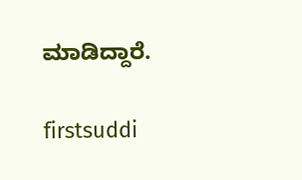ಮಾಡಿದ್ದಾರೆ.

firstsuddi